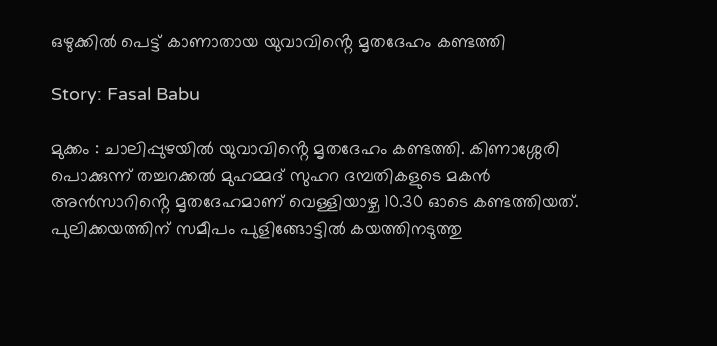ഒഴുക്കിൽ പെട്ട് കാണാതായ യുവാവിൻ്റെ മൃതദേഹം കണ്ടത്തി

Story: Fasal Babu

മുക്കം : ചാലിപ്പുഴയിൽ യുവാവിൻ്റെ മൃതദേഹം കണ്ടത്തി. കിണാശ്ശേരി പൊക്കുന്ന് തച്ചറക്കൽ മുഹമ്മദ് സുഹറ ദമ്പതികളുടെ മകൻ അൻസാറിൻ്റെ മൃതദേഹമാണ് വെള്ളിയാഴ്ച 10.30 ഓടെ കണ്ടത്തിയത്. പുലിക്കയത്തിന് സമീപം പുളിങ്ങോട്ടിൽ കയത്തിനടുത്തു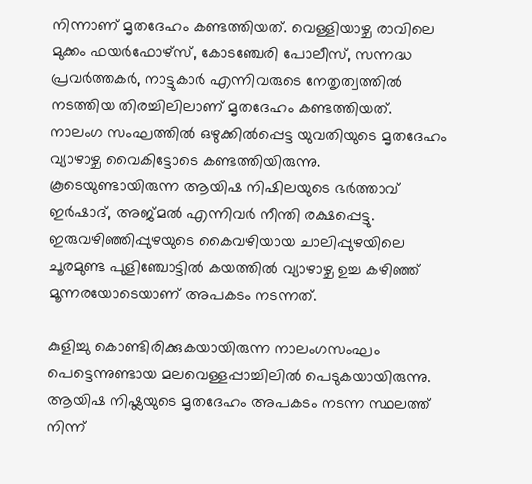നിന്നാണ് മൃതദേഹം കണ്ടത്തിയത്. വെള്ളിയാഴ്ച രാവിലെ മുക്കം ഫയർഫോഴ്സ്, കോടഞ്ചേരി പോലീസ്, സന്നദ്ധ പ്രവർത്തകർ, നാട്ടുകാർ എന്നിവരുടെ നേതൃത്വത്തിൽ നടത്തിയ തിരച്ചിലിലാണ് മൃതദേഹം കണ്ടത്തിയത്.
നാലംഗ സംഘത്തിൽ ഒഴുക്കിൽപ്പെട്ട യുവതിയുടെ മൃതദേഹം വ്യാഴാഴ്ച വൈകിട്ടോടെ കണ്ടത്തിയിരുന്നു.
കൂടെയുണ്ടായിരുന്ന ആയിഷ നിഷിലയുടെ ഭർത്താവ് ഇർഷാദ്, അജ്മൽ എന്നിവർ നീന്തി രക്ഷപ്പെട്ടു. ഇരുവഴിഞ്ഞിപ്പുഴയുടെ കൈവഴിയായ ചാലിപ്പുഴയിലെ ചൂരമുണ്ട പുളിഞ്ചോട്ടിൽ കയത്തിൽ വ്യാഴാഴ്ച ഉച്ച കഴിഞ്ഞ് മൂന്നരയോടെയാണ് അപകടം നടന്നത്.

കുളിച്ചു കൊണ്ടിരിക്കുകയായിരുന്ന നാലംഗസംഘം പെട്ടെന്നുണ്ടായ മലവെള്ളപ്പാച്ചിലിൽ പെടുകയായിരുന്നു. ആയിഷ നിഷ്ലയുടെ മൃതദേഹം അപകടം നടന്ന സ്ഥലത്ത് നിന്ന്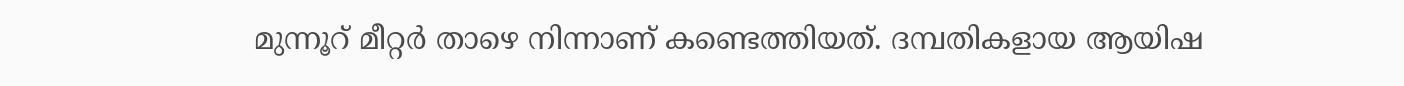മുന്നൂറ് മീറ്റർ താഴെ നിന്നാണ് കണ്ടെത്തിയത്. ദമ്പതികളായ ആയിഷ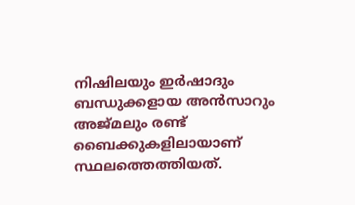നിഷിലയും ഇർഷാദും ബന്ധുക്കളായ അൻസാറും അജ്മലും രണ്ട് ബൈക്കുകളിലായാണ് സ്ഥലത്തെത്തിയത്.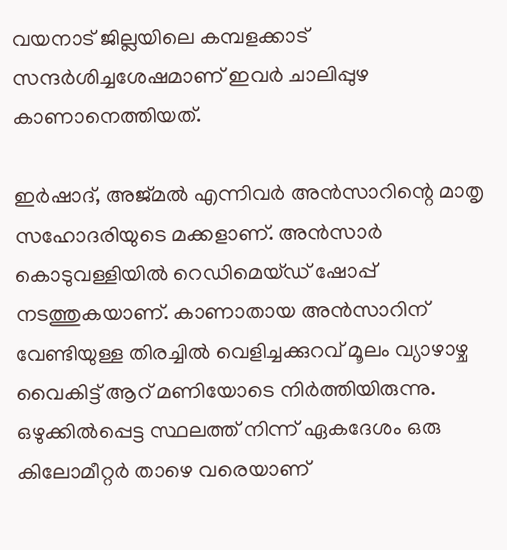വയനാട് ജില്ലയിലെ കമ്പളക്കാട് സന്ദർശിച്ചശേഷമാണ് ഇവർ ചാലിപ്പുഴ കാണാനെത്തിയത്.

ഇർഷാദ്, അജ്മൽ എന്നിവർ അൻസാറിന്റെ മാതൃ സഹോദരിയുടെ മക്കളാണ്. അൻസാർ കൊടുവള്ളിയിൽ റെഡിമെയ്ഡ് ഷോപ്പ് നടത്തുകയാണ്. കാണാതായ അൻസാറിന് വേണ്ടിയുള്ള തിരച്ചിൽ വെളിച്ചക്കുറവ് മൂലം വ്യാഴാഴ്ച വൈകിട്ട് ആറ് മണിയോടെ നിർത്തിയിരുന്നു. ഒഴുക്കിൽപ്പെട്ട സ്ഥലത്ത് നിന്ന് ഏകദേശം ഒരു കിലോമീറ്റർ താഴെ വരെയാണ്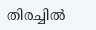തിരച്ചിൽ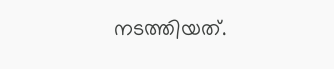നടത്തിയത്.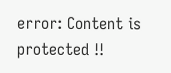error: Content is protected !!